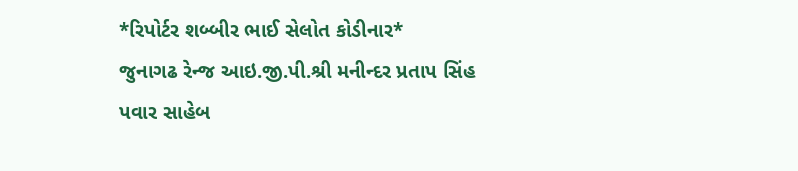*રિપોર્ટર શબ્બીર ભાઈ સેલોત કોડીનાર*
જુનાગઢ રેન્જ આઇ.જી.પી.શ્રી મનીન્દર પ્રતાપ સિંહ પવાર સાહેબ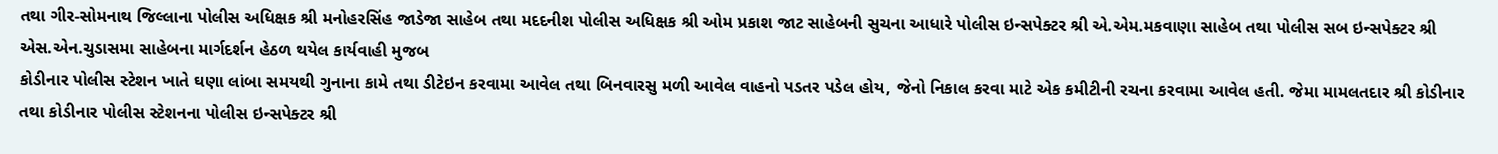તથા ગીર-સોમનાથ જિલ્લાના પોલીસ અધિક્ષક શ્રી મનોહરસિંહ જાડેજા સાહેબ તથા મદદનીશ પોલીસ અધિક્ષક શ્રી ઓમ પ્રકાશ જાટ સાહેબની સુચના આધારે પોલીસ ઇન્સપેક્ટર શ્રી એ.એમ.મકવાણા સાહેબ તથા પોલીસ સબ ઇન્સપેક્ટર શ્રી એસ.એન.ચુડાસમા સાહેબના માર્ગદર્શન હેઠળ થયેલ કાર્યવાહી મુજબ
કોડીનાર પોલીસ સ્ટેશન ખાતે ઘણા લાંબા સમયથી ગુનાના કામે તથા ડીટેઇન કરવામા આવેલ તથા બિનવારસુ મળી આવેલ વાહનો પડતર પડેલ હોય, જેનો નિકાલ કરવા માટે એક કમીટીની રચના કરવામા આવેલ હતી. જેમા મામલતદાર શ્રી કોડીનાર તથા કોડીનાર પોલીસ સ્ટેશનના પોલીસ ઇન્સપેક્ટર શ્રી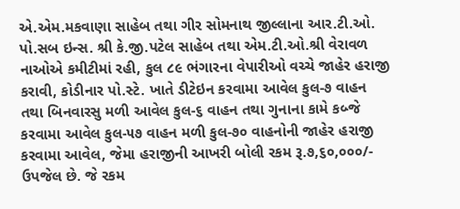એ.એમ.મકવાણા સાહેબ તથા ગીર સોમનાથ જીલ્લાના આર.ટી.ઓ. પો.સબ ઇન્સ. શ્રી કે.જી.પટેલ સાહેબ તથા એમ.ટી.ઓ.શ્રી વેરાવળ નાઓએ કમીટીમાં રહી, કુલ ૮૯ ભંગારના વેપારીઓ વચ્ચે જાહેર હરાજી કરાવી, કોડીનાર પો.સ્ટે. ખાતે ડીટેઇન કરવામા આવેલ કુલ-૭ વાહન તથા બિનવારસુ મળી આવેલ કુલ-૬ વાહન તથા ગુનાના કામે કબ્જે કરવામા આવેલ કુલ-૫૭ વાહન મળી કુલ-૭૦ વાહનોની જાહેર હરાજી કરવામા આવેલ, જેમા હરાજીની આખરી બોલી રકમ રૂ.૭,૬૦,૦૦૦/- ઉપજેલ છે. જે રકમ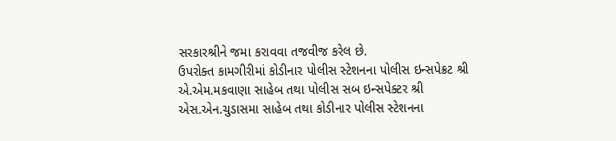સરકારશ્રીને જમા કરાવવા તજવીજ કરેલ છે.
ઉપરોક્ત કામગીરીમાં કોડીનાર પોલીસ સ્ટેશનના પોલીસ ઇન્સપેક્રટ શ્રી એ.એમ.મકવાણા સાહેબ તથા પોલીસ સબ ઇન્સપેક્ટર શ્રી એસ.એન.ચુડાસમા સાહેબ તથા કોડીનાર પોલીસ સ્ટેશનના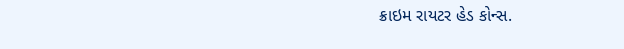ક્રાઇમ રાયટર હેડ કોન્સ.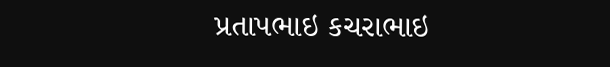પ્રતાપભાઇ કચરાભાઇ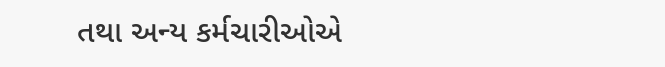તથા અન્ય કર્મચારીઓએ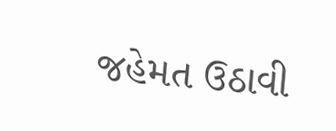જહેમત ઉઠાવી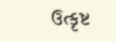ઉત્કૃષ્ટ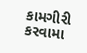કામગીરી કરવામા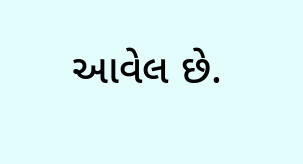આવેલ છે.